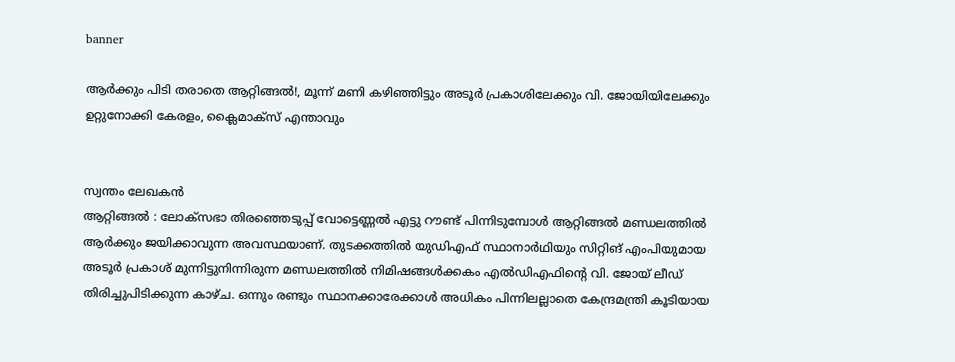banner

ആർക്കും പിടി തരാതെ ആറ്റിങ്ങൽ!, മൂന്ന് മണി കഴിഞ്ഞിട്ടും അടൂർ പ്രകാശിലേക്കും വി. ജോയിയിലേക്കും ഉറ്റുനോക്കി കേരളം, ക്ലൈമാക്‌സ് എന്താവും


സ്വന്തം ലേഖകൻ
ആറ്റിങ്ങല്‍ : ലോക്‌സഭാ തിരഞ്ഞെടുപ്പ് വോട്ടെണ്ണല്‍ എട്ടു റൗണ്ട് പിന്നിടുമ്പോള്‍ ആറ്റിങ്ങൽ മണ്ഡലത്തിൽ ആര്‍ക്കും ജയിക്കാവുന്ന അവസ്ഥയാണ്. തുടക്കത്തില്‍ യുഡിഎഫ് സ്ഥാനാര്‍ഥിയും സിറ്റിങ് എംപിയുമായ അടൂര്‍ പ്രകാശ് മുന്നിട്ടുനിന്നിരുന്ന മണ്ഡലത്തില്‍ നിമിഷങ്ങള്‍ക്കകം എല്‍ഡിഎഫിന്റെ വി. ജോയ് ലീഡ് തിരിച്ചുപിടിക്കുന്ന കാഴ്ച. ഒന്നും രണ്ടും സ്ഥാനക്കാരേക്കാള്‍ അധികം പിന്നിലല്ലാതെ കേന്ദ്രമന്ത്രി കൂടിയായ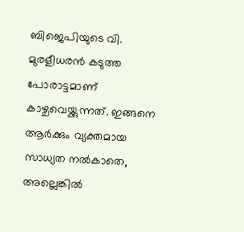ബിജെപിയുടെ വി. മുരളീധരന്‍ കടുത്ത പോരാട്ടമാണ് കാഴ്ചവെയ്ക്കുന്നത്. ഇങ്ങനെ ആര്‍ക്കും വ്യക്തമായ സാധ്യത നല്‍കാതെ, അല്ലെങ്കിൽ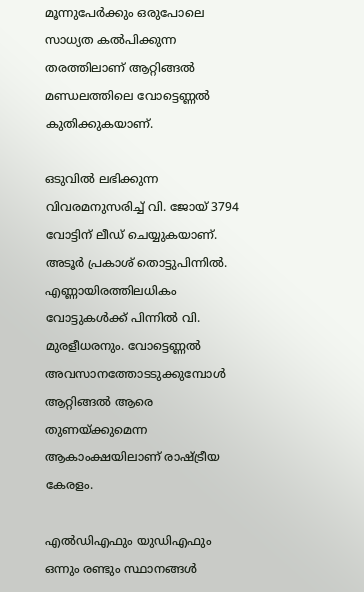മൂന്നുപേർക്കും ഒരുപോലെ സാധ്യത കൽപിക്കുന്ന തരത്തിലാണ് ആറ്റിങ്ങല്‍ മണ്ഡലത്തിലെ വോട്ടെണ്ണല്‍ കുതിക്കുകയാണ്.

ഒടുവില്‍ ലഭിക്കുന്ന വിവരമനുസരിച്ച് വി. ജോയ് 3794 വോട്ടിന് ലീഡ് ചെയ്യുകയാണ്. അടൂർ പ്രകാശ് തൊട്ടുപിന്നില്‍. എണ്ണായിരത്തിലധികം വോട്ടുകള്‍ക്ക് പിന്നില്‍ വി. മുരളീധരനും. വോട്ടെണ്ണല്‍ അവസാനത്തോടടുക്കുമ്പോള്‍ ആറ്റിങ്ങല്‍ ആരെ തുണയ്ക്കുമെന്ന ആകാംക്ഷയിലാണ് രാഷ്ട്രീയ കേരളം.

എല്‍ഡിഎഫും യുഡിഎഫും ഒന്നും രണ്ടും സ്ഥാനങ്ങള്‍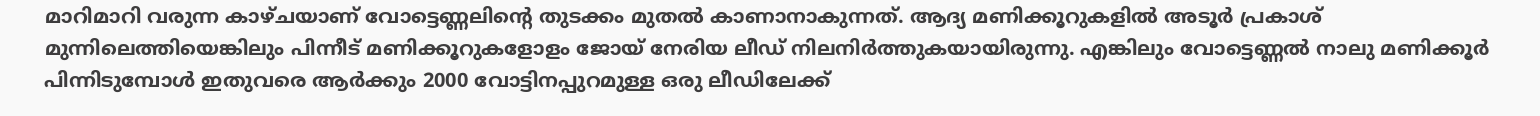മാറിമാറി വരുന്ന കാഴ്ചയാണ് വോട്ടെണ്ണലിന്റെ തുടക്കം മുതല്‍ കാണാനാകുന്നത്. ആദ്യ മണിക്കൂറുകളില്‍ അടൂര്‍ പ്രകാശ് മുന്നിലെത്തിയെങ്കിലും പിന്നീട് മണിക്കൂറുകളോളം ജോയ് നേരിയ ലീഡ് നിലനിര്‍ത്തുകയായിരുന്നു. എങ്കിലും വോട്ടെണ്ണല്‍ നാലു മണിക്കൂര്‍ പിന്നിടുമ്പോള്‍ ഇതുവരെ ആര്‍ക്കും 2000 വോട്ടിനപ്പുറമുള്ള ഒരു ലീഡിലേക്ക്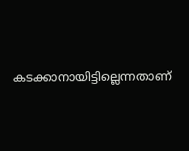കടക്കാനായിട്ടില്ലെന്നതാണ്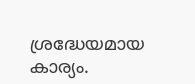ശ്രദ്ധേയമായ കാര്യം.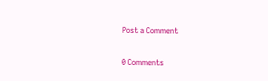Post a Comment

0 Comments